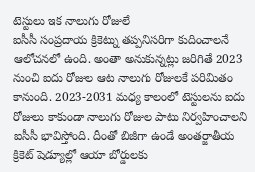టెస్టులు ఇక నాలుగు రోజులే
ఐసీసీ సంప్రదాయ క్రికెట్ను తప్పనిసరిగా కుదించాలనే ఆలోచనలో ఉంది. అంతా అనుకున్నట్లు జరిగితే 2023 నుంచి ఐదు రోజుల ఆట నాలుగు రోజులకే పరిమితం కానుంది. 2023-2031 మధ్య కాలంలో టెస్టులను ఐదు రోజులు కాకుండా నాలుగు రోజుల పాటు నిర్వహించాలని ఐసీసీ భావిస్తోంది. దీంతో బిజీగా ఉండే అంతర్జాతీయ క్రికెట్ షెడ్యూల్లో ఆయా బోర్డులకు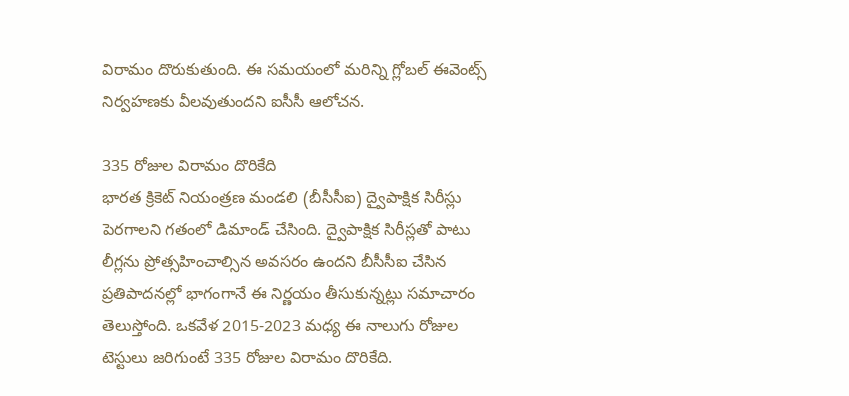విరామం దొరుకుతుంది. ఈ సమయంలో మరిన్ని గ్లోబల్ ఈవెంట్స్ నిర్వహణకు వీలవుతుందని ఐసీసీ ఆలోచన.

335 రోజుల విరామం దొరికేది
భారత క్రికెట్ నియంత్రణ మండలి (బీసీసీఐ) ద్వైపాక్షిక సిరీస్లు పెరగాలని గతంలో డిమాండ్ చేసింది. ద్వైపాక్షిక సిరీస్లతో పాటు లీగ్లను ప్రోత్సహించాల్సిన అవసరం ఉందని బీసీసీఐ చేసిన ప్రతిపాదనల్లో భాగంగానే ఈ నిర్ణయం తీసుకున్నట్లు సమాచారం తెలుస్తోంది. ఒకవేళ 2015-2023 మధ్య ఈ నాలుగు రోజుల టెస్టులు జరిగుంటే 335 రోజుల విరామం దొరికేది.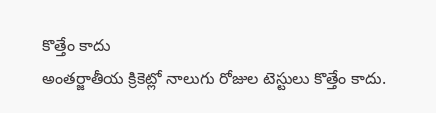కొత్తేం కాదు
అంతర్జాతీయ క్రికెట్లో నాలుగు రోజుల టెస్టులు కొత్తేం కాదు.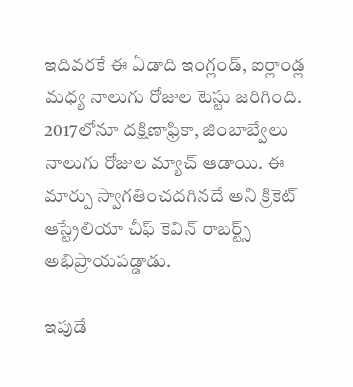ఇదివరకే ఈ ఏడాది ఇంగ్లండ్, ఐర్లాండ్ల మధ్య నాలుగు రోజుల టెస్టు జరిగింది. 2017లోనూ దక్షిణాఫ్రికా, జింబాబ్వేలు నాలుగు రోజుల మ్యాచ్ ఆడాయి. ఈ మార్పు స్వాగతించదగినదే అని క్రికెట్ ఆస్ట్రేలియా చీఫ్ కెవిన్ రాబర్ట్స్ అభిప్రాయపడ్డాడు.

ఇపుడే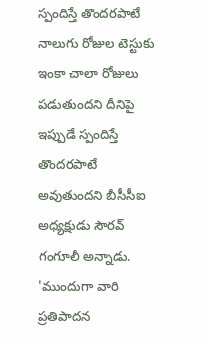స్పందిస్తే తొందరపాటే
నాలుగు రోజుల టెస్టుకు ఇంకా చాలా రోజులు పడుతుందని దీనిపై ఇప్పుడే స్పందిస్తే తొందరపాటే అవుతుందని బీసీసీఐ అధ్యక్షుడు సౌరవ్ గంగూలీ అన్నాడు. 'ముందుగా వారి ప్రతిపాదన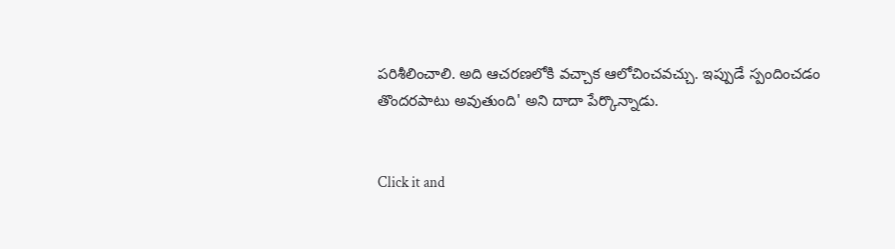పరిశీలించాలి. అది ఆచరణలోకి వచ్చాక ఆలోచించవచ్చు. ఇప్పుడే స్పందించడం తొందరపాటు అవుతుంది' అని దాదా పేర్కొన్నాడు.


Click it and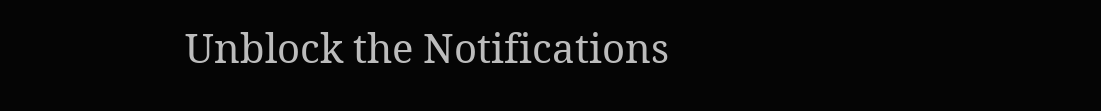Unblock the Notifications